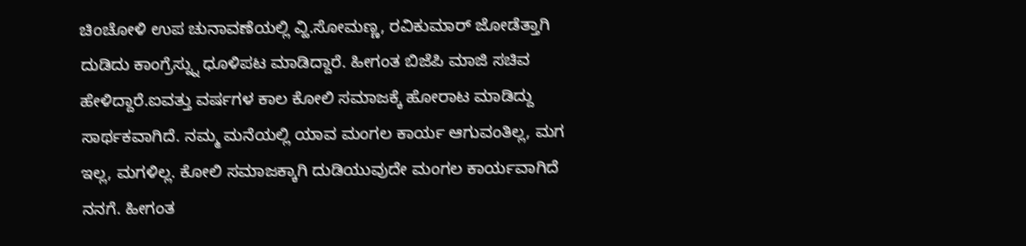ಚಿಂಚೋಳಿ ಉಪ ಚುನಾವಣೆಯಲ್ಲಿ ವ್ಹಿ.ಸೋಮಣ್ಣ, ರವಿಕುಮಾರ್ ಜೋಡೆತ್ತಾಗಿ ದುಡಿದು ಕಾಂಗ್ರೆಸ್ನ್ನು ಧೂಳಿಪಟ ಮಾಡಿದ್ದಾರೆ. ಹೀಗಂತ ಬಿಜೆಪಿ ಮಾಜಿ ಸಚಿವ ಹೇಳಿದ್ದಾರೆ.ಐವತ್ತು ವರ್ಷಗಳ ಕಾಲ ಕೋಲಿ ಸಮಾಜಕ್ಕೆ ಹೋರಾಟ ಮಾಡಿದ್ದು ಸಾರ್ಥಕವಾಗಿದೆ. ನಮ್ಮ ಮನೆಯಲ್ಲಿ ಯಾವ ಮಂಗಲ ಕಾರ್ಯ ಆಗುವಂತಿಲ್ಲ, ಮಗ ಇಲ್ಲ, ಮಗಳಿಲ್ಲ. ಕೋಲಿ ಸಮಾಜಕ್ಕಾಗಿ ದುಡಿಯುವುದೇ ಮಂಗಲ ಕಾರ್ಯವಾಗಿದೆ ನನಗೆ. ಹೀಗಂತ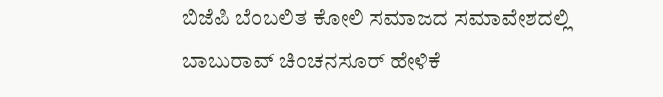ಬಿಜೆಪಿ ಬೆಂಬಲಿತ ಕೋಲಿ ಸಮಾಜದ ಸಮಾವೇಶದಲ್ಲಿ ಬಾಬುರಾವ್ ಚಿಂಚನಸೂರ್ ಹೇಳಿಕೆ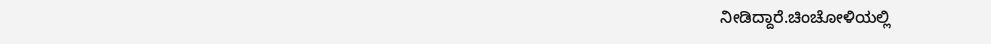ನೀಡಿದ್ದಾರೆ.ಚಿಂಚೋಳಿಯಲ್ಲಿ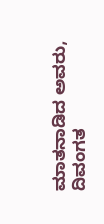ಮಾತನಾಡಿದ ಅವರು, ದಿವಂಗತ